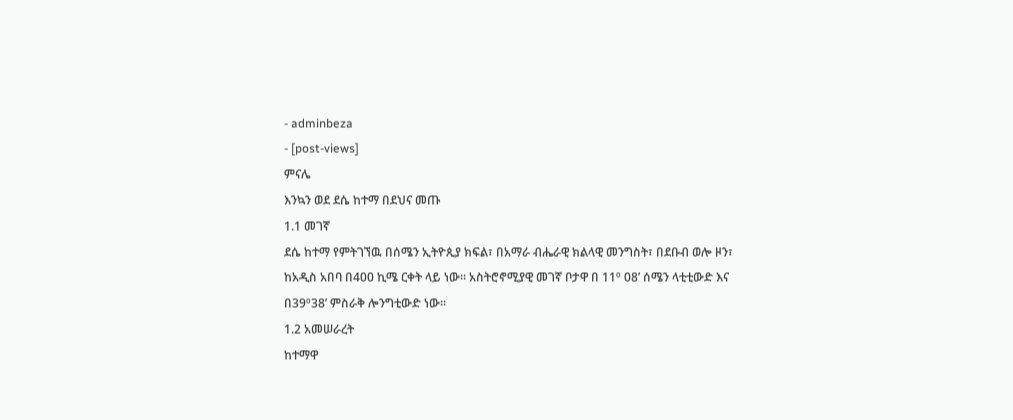- adminbeza
- [post-views]
ምናሌ
እንኳን ወደ ደሴ ከተማ በደህና መጡ
1.1 መገኛ
ደሴ ከተማ የምትገኘዉ በሰሜን ኢትዮጲያ ክፍል፣ በአማራ ብሔራዊ ክልላዊ መንግስት፣ በደቡብ ወሎ ዞን፣ ከአዲስ አበባ በ400 ኪሜ ርቀት ላይ ነው፡፡ አስትሮኖሚያዊ መገኛ ቦታዋ በ 11º 08’ ሰሜን ላቲቲውድ እና በ39º38’ ምስራቅ ሎንግቲውድ ነው፡፡
1.2 አመሠራረት
ከተማዋ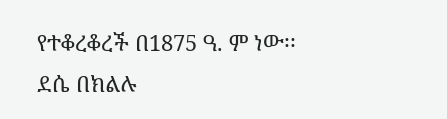የተቆረቆረች በ1875 ዓ. ም ነው፡፡ ደሴ በክልሉ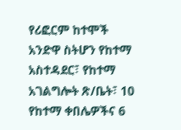የሪፎርም ከተሞች አንድዋ ስትሆን የከተማ አስተዳደር፣ የከተማ አገልግሎት ጽ/ቤት፣ 10 የከተማ ቀበሌዎችና 6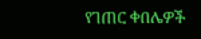የገጠር ቀበሌዎች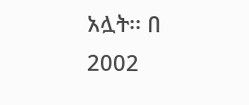አሏት፡፡ በ 2002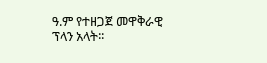ዓ.ም የተዘጋጀ መዋቅራዊ ፕላን አላት፡፡